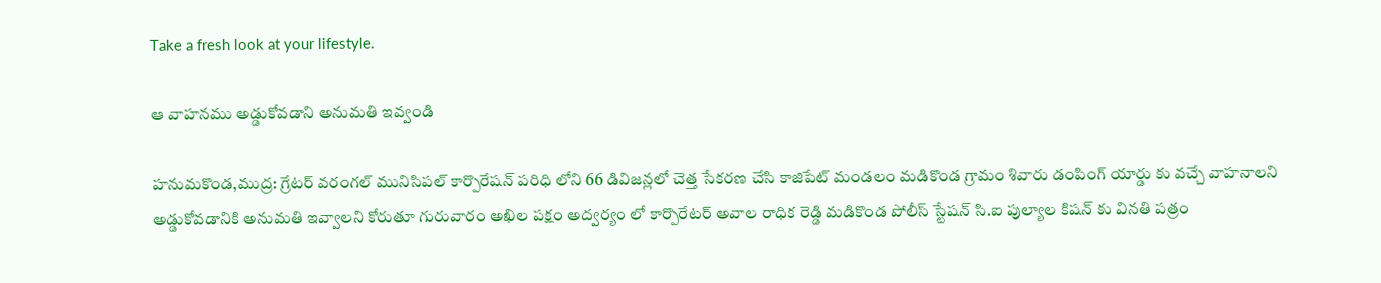Take a fresh look at your lifestyle.

ఆ వాహనము అడ్డుకోవడాని అనుమతి ఇవ్వండి

హనుమకొండ,ముద్ర: గ్రేటర్ వరంగల్ మునిసిపల్ కార్పొరేషన్ పరిధి లోని 66 డివిజన్లలో చెత్త సేకరణ చేసి కాజిపేట్ మండలం మడికొండ గ్రామం శివారు డంపింగ్ యార్డు కు వచ్చే వాహనాలని అడ్డుకోవడానికి అనుమతి ఇవ్వాలని కోరుతూ గురువారం అఖిల పక్షం అద్వర్యం లో కార్పొరేటర్ అవాల రాధిక రెడ్డి మడికొండ పోలీస్ స్టేషన్ సి.ఐ పుల్యాల కిషన్ కు వినతి పత్రం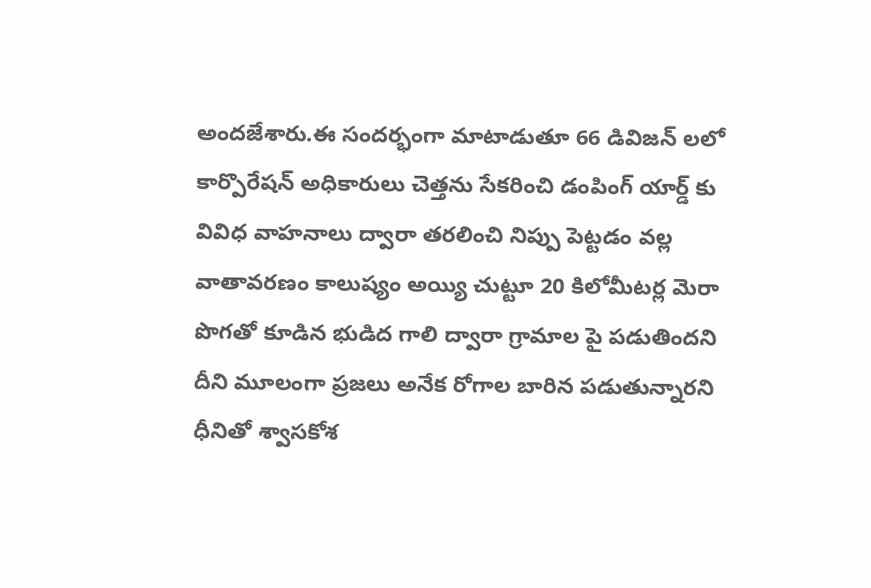అందజేశారు.ఈ సందర్భంగా మాటాడుతూ 66 డివిజన్ లలో కార్పొరేషన్ అధికారులు చెత్తను సేకరించి డంపింగ్ యార్డ్ కు వివిధ వాహనాలు ద్వారా తరలించి నిప్పు పెట్టడం వల్ల వాతావరణం కాలుష్యం అయ్యి చుట్టూ 20 కిలోమీటర్ల మెరా పొగతో కూడిన భుడిద గాలి ద్వారా గ్రామాల పై పడుతిందని దీని మూలంగా ప్రజలు అనేక రోగాల బారిన పడుతున్నారని ధీనితో శ్వాసకోశ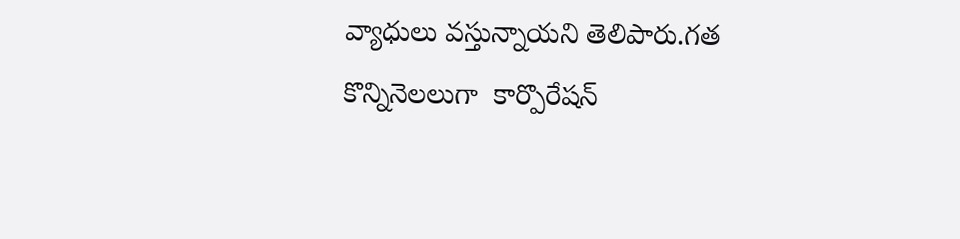వ్యాధులు వస్తున్నాయని తెలిపారు.గత కొన్నినెలలుగా  కార్పొరేషన్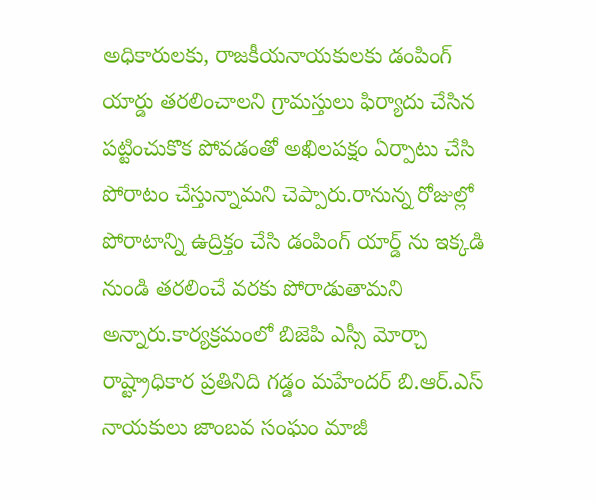అధికారులకు, రాజకీయనాయకులకు డంపింగ్ యార్డు తరలించాలని గ్రామస్తులు ఫిర్యాదు చేసిన పట్టించుకొక పోవడంతో అఖిలపక్షం ఏర్పాటు చేసి పోరాటం చేస్తున్నామని చెప్పారు.రానున్న రోజుల్లో పోరాటాన్ని ఉద్రిక్తం చేసి డంపింగ్ యార్డ్ ను ఇక్కడి నుండి తరలించే వరకు పోరాడుతామని అన్నారు.కార్యక్రమంలో బిజెపి ఎస్సీ మోర్చా రాష్ట్రాధికార ప్రతినిది గడ్డం మహేందర్ బి.ఆర్.ఎస్ నాయకులు జాంబవ సంఘం మాజీ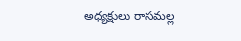అధ్యక్షులు రాసమల్ల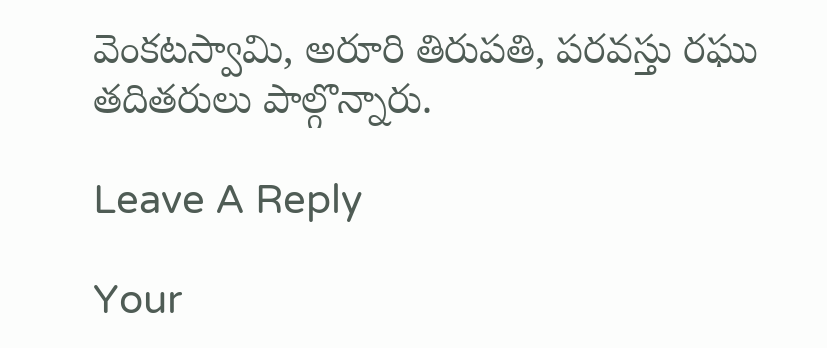వెంకటస్వామి, అరూరి తిరుపతి, పరవస్తు రఘు తదితరులు పాల్గొన్నారు.

Leave A Reply

Your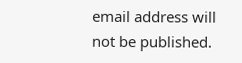email address will not be published.